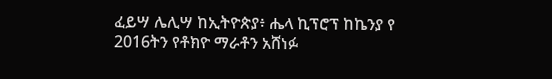ፈይሣ ሌሊሣ ከኢትዮጵያ፥ ሔላ ኪፕሮፕ ከኬንያ የ 2016ትን የቶክዮ ማራቶን አሸነፉ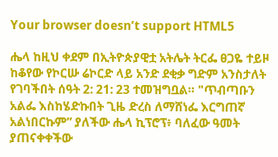Your browser doesn’t support HTML5

ሔላ ከዚህ ቀደም በኢትዮጵያዊቷ አትሌት ትርፌ ፀጋዬ ተይዞ ከቆየው የኮርሡ ሬኮርድ ላይ አንድ ደቂቃ ግድም አንስታለት የገባችበት ሰዓት 2: 21: 23 ተመዝግቧል። "ጥብጣቡን አልፌ እስከሄድኩበት ጊዜ ድረስ ለማሸነፌ እርግጠኛ አልነበርኩም” ያለችው ሔላ ኪፕሮፕ፥ ባለፈው ዓመት ያጠናቀቀችው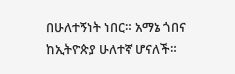በሁለተኝነት ነበር። አማኔ ጎበና ከኢትዮጵያ ሁለተኛ ሆናለች።